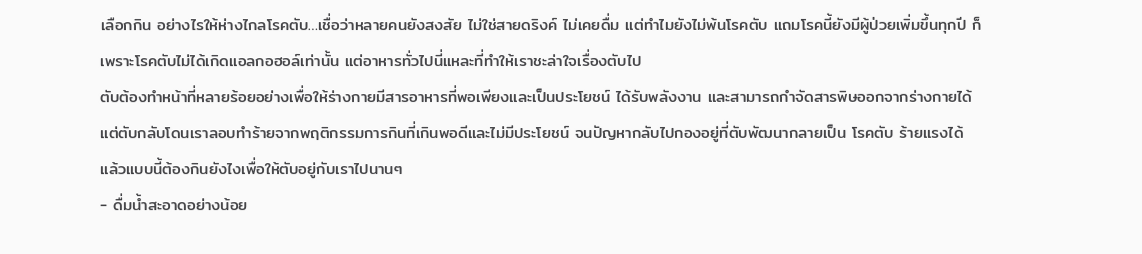เลือกกิน อย่างไรให้ห่างไกลโรคตับ…เชื่อว่าหลายคนยังสงสัย ไม่ใช่สายดริงค์ ไม่เคยดื่ม แต่ทำไมยังไม่พ้นโรคตับ แถมโรคนี้ยังมีผู้ป่วยเพิ่มขึ้นทุกปี ก็เพราะโรคตับไม่ได้เกิดแอลกอฮอล์เท่านั้น แต่อาหารทั่วไปนี่แหละที่ทำให้เราชะล่าใจเรื่องตับไป
ตับต้องทำหน้าที่หลายร้อยอย่างเพื่อให้ร่างกายมีสารอาหารที่พอเพียงและเป็นประโยชน์ ได้รับพลังงาน และสามารถกำจัดสารพิษออกจากร่างกายได้ แต่ตับกลับโดนเราลอบทำร้ายจากพฤติกรรมการกินที่เกินพอดีและไม่มีประโยชน์ จนปัญหากลับไปกองอยู่ที่ตับพัฒนากลายเป็น โรคตับ ร้ายแรงได้ แล้วแบบนี้ต้องกินยังไงเพื่อให้ตับอยู่กับเราไปนานๆ
- ดื่มน้ำสะอาดอย่างน้อย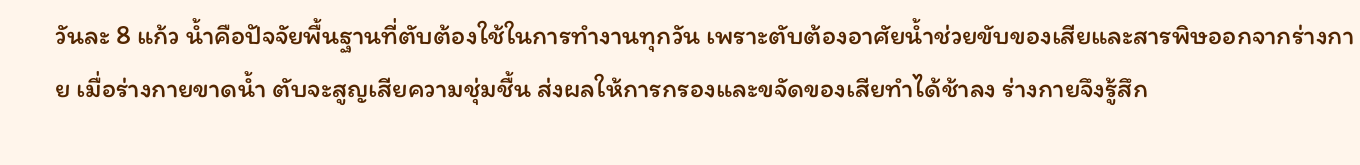วันละ 8 แก้ว น้ำคือปัจจัยพื้นฐานที่ตับต้องใช้ในการทำงานทุกวัน เพราะตับต้องอาศัยน้ำช่วยขับของเสียและสารพิษออกจากร่างกาย เมื่อร่างกายขาดน้ำ ตับจะสูญเสียความชุ่มชื้น ส่งผลให้การกรองและขจัดของเสียทำได้ช้าลง ร่างกายจึงรู้สึก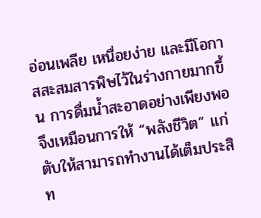อ่อนเพลีย เหนื่อยง่าย และมีโอกาสสะสมสารพิษไว้ในร่างกายมากขึ้น การดื่มน้ำสะอาดอย่างเพียงพอจึงเหมือนการให้ “พลังชีวิต” แก่ตับให้สามารถทำงานได้เต็มประสิท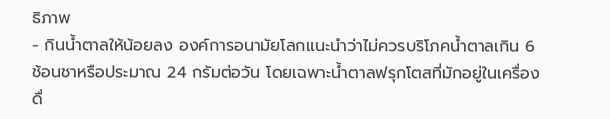ธิภาพ
- กินน้ำตาลให้น้อยลง องค์การอนามัยโลกแนะนำว่าไม่ควรบริโภคน้ำตาลเกิน 6 ช้อนชาหรือประมาณ 24 กรัมต่อวัน โดยเฉพาะน้ำตาลฟรุกโตสที่มักอยู่ในเครื่องดื่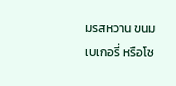มรสหวาน ขนม เบเกอรี่ หรือโซ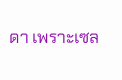ดา เพราะเซล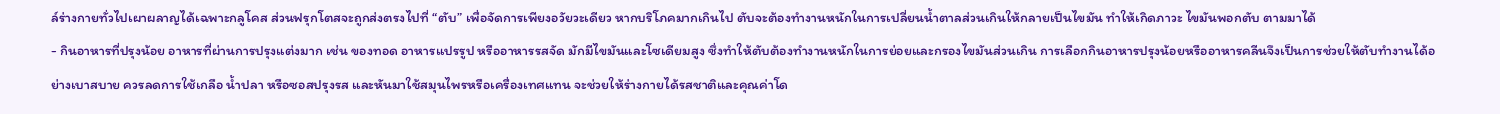ล์ร่างกายทั่วไปเผาผลาญได้เฉพาะกลูโคส ส่วนฟรุกโตสจะถูกส่งตรงไปที่ “ตับ” เพื่อจัดการเพียงอวัยวะเดียว หากบริโภคมากเกินไป ตับจะต้องทำงานหนักในการเปลี่ยนน้ำตาลส่วนเกินให้กลายเป็นไขมัน ทำให้เกิดภาวะ ไขมันพอกตับ ตามมาได้
- กินอาหารที่ปรุงน้อย อาหารที่ผ่านการปรุงแต่งมาก เช่น ของทอด อาหารแปรรูป หรืออาหารรสจัด มักมีไขมันและโซเดียมสูง ซึ่งทำให้ตับต้องทำงานหนักในการย่อยและกรองไขมันส่วนเกิน การเลือกกินอาหารปรุงน้อยหรืออาหารคลีนจึงเป็นการช่วยให้ตับทำงานได้อย่างเบาสบาย ควรลดการใช้เกลือ น้ำปลา หรือซอสปรุงรส และหันมาใช้สมุนไพรหรือเครื่องเทศแทน จะช่วยให้ร่างกายได้รสชาติและคุณค่าโด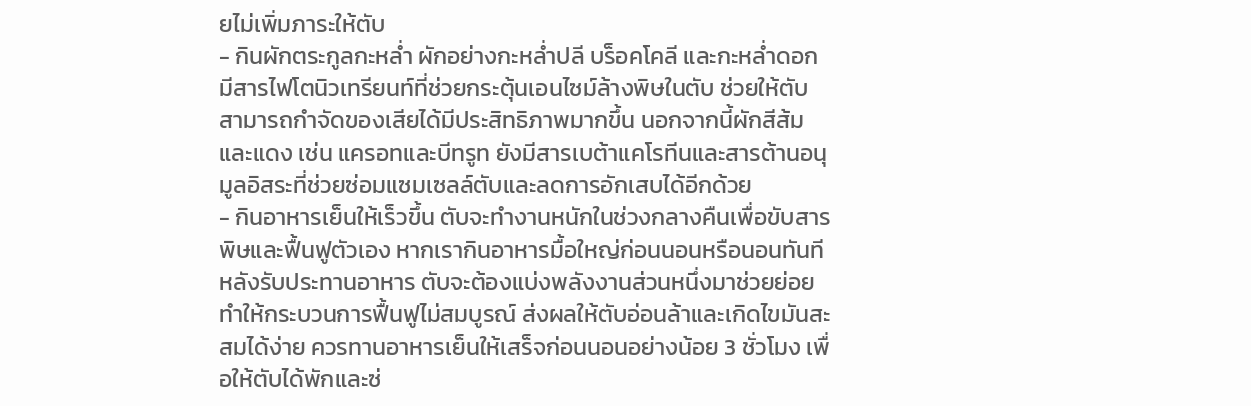ยไม่เพิ่มภาระให้ตับ
- กินผักตระกูลกะหล่ำ ผักอย่างกะหล่ำปลี บร็อคโคลี และกะหล่ำดอก มีสารไฟโตนิวเทรียนท์ที่ช่วยกระตุ้นเอนไซม์ล้างพิษในตับ ช่วยให้ตับสามารถกำจัดของเสียได้มีประสิทธิภาพมากขึ้น นอกจากนี้ผักสีส้มและแดง เช่น แครอทและบีทรูท ยังมีสารเบต้าแคโรทีนและสารต้านอนุมูลอิสระที่ช่วยซ่อมแซมเซลล์ตับและลดการอักเสบได้อีกด้วย
- กินอาหารเย็นให้เร็วขึ้น ตับจะทำงานหนักในช่วงกลางคืนเพื่อขับสารพิษและฟื้นฟูตัวเอง หากเรากินอาหารมื้อใหญ่ก่อนนอนหรือนอนทันทีหลังรับประทานอาหาร ตับจะต้องแบ่งพลังงานส่วนหนึ่งมาช่วยย่อย ทำให้กระบวนการฟื้นฟูไม่สมบูรณ์ ส่งผลให้ตับอ่อนล้าและเกิดไขมันสะสมได้ง่าย ควรทานอาหารเย็นให้เสร็จก่อนนอนอย่างน้อย 3 ชั่วโมง เพื่อให้ตับได้พักและซ่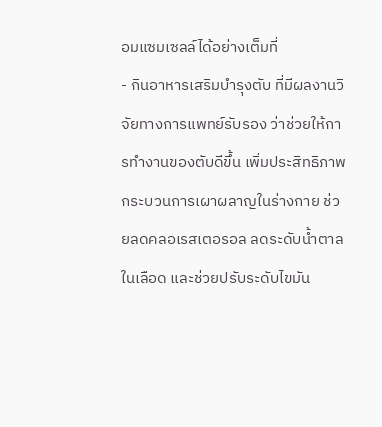อมแซมเซลล์ได้อย่างเต็มที่
- กินอาหารเสริมบำรุงตับ ที่มีผลงานวิจัยทางการแพทย์รับรอง ว่าช่วยให้การทำงานของตับดีขึ้น เพิ่มประสิทธิภาพกระบวนการเผาผลาญในร่างกาย ช่วยลดคลอเรสเตอรอล ลดระดับน้ำตาลในเลือด และช่วยปรับระดับไขมัน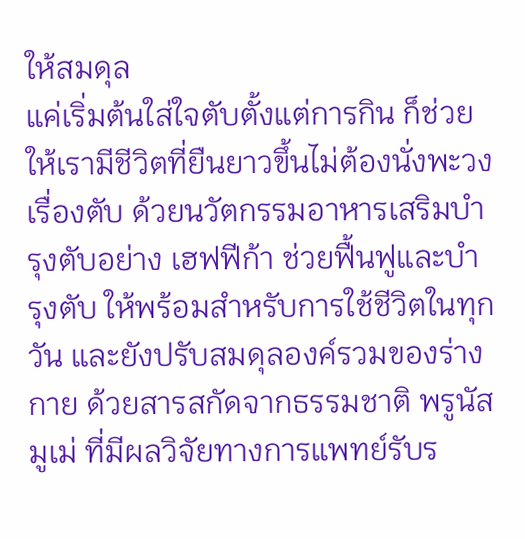ให้สมดุล
แค่เริ่มต้นใส่ใจตับตั้งแต่การกิน ก็ช่วยให้เรามีชีวิตที่ยืนยาวขึ้นไม่ต้องนั่งพะวงเรื่องตับ ด้วยนวัตกรรมอาหารเสริมบำรุงตับอย่าง เฮฟฟีก้า ช่วยฟื้นฟูและบำรุงตับ ให้พร้อมสำหรับการใช้ชีวิตในทุกวัน และยังปรับสมดุลองค์รวมของร่างกาย ด้วยสารสกัดจากธรรมชาติ พรูนัสมูเม่ ที่มีผลวิจัยทางการแพทย์รับร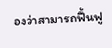องว่าสามารถฟื้นฟู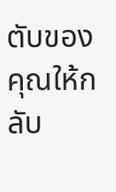ตับของคุณให้กลับ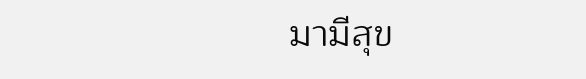มามีสุข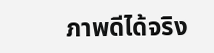ภาพดีได้จริง